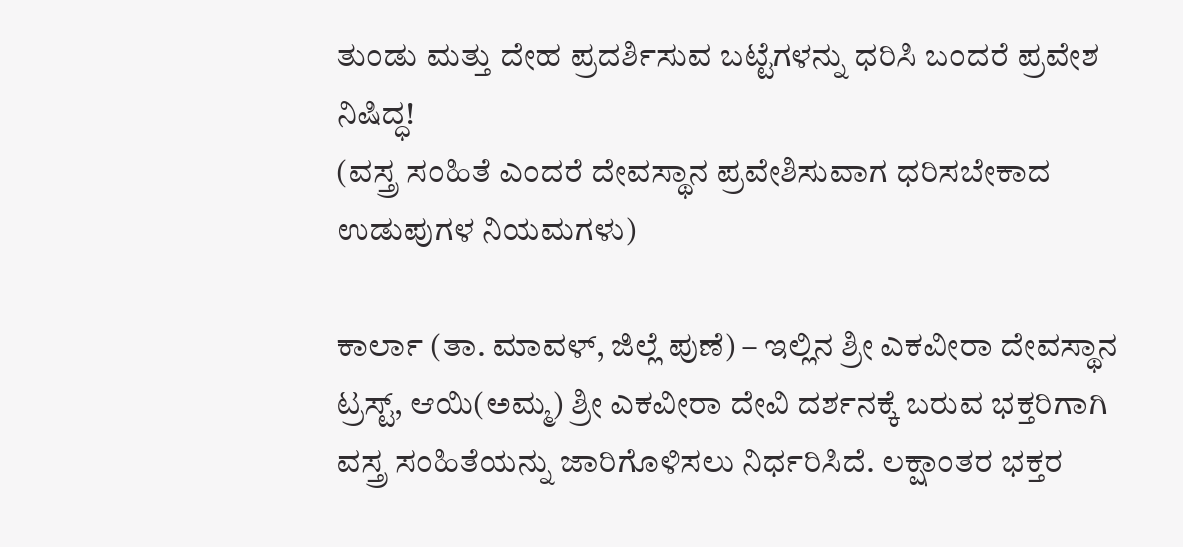ತುಂಡು ಮತ್ತು ದೇಹ ಪ್ರದರ್ಶಿಸುವ ಬಟ್ಟೆಗಳನ್ನು ಧರಿಸಿ ಬಂದರೆ ಪ್ರವೇಶ ನಿಷಿದ್ಧ!
(ವಸ್ತ್ರ ಸಂಹಿತೆ ಎಂದರೆ ದೇವಸ್ಥಾನ ಪ್ರವೇಶಿಸುವಾಗ ಧರಿಸಬೇಕಾದ ಉಡುಪುಗಳ ನಿಯಮಗಳು)

ಕಾರ್ಲಾ (ತಾ. ಮಾವಳ್, ಜಿಲ್ಲೆ ಪುಣೆ) – ಇಲ್ಲಿನ ಶ್ರೀ ಎಕವೀರಾ ದೇವಸ್ಥಾನ ಟ್ರಸ್ಟ್, ಆಯಿ(ಅಮ್ಮ) ಶ್ರೀ ಎಕವೀರಾ ದೇವಿ ದರ್ಶನಕ್ಕೆ ಬರುವ ಭಕ್ತರಿಗಾಗಿ ವಸ್ತ್ರ ಸಂಹಿತೆಯನ್ನು ಜಾರಿಗೊಳಿಸಲು ನಿರ್ಧರಿಸಿದೆ. ಲಕ್ಷಾಂತರ ಭಕ್ತರ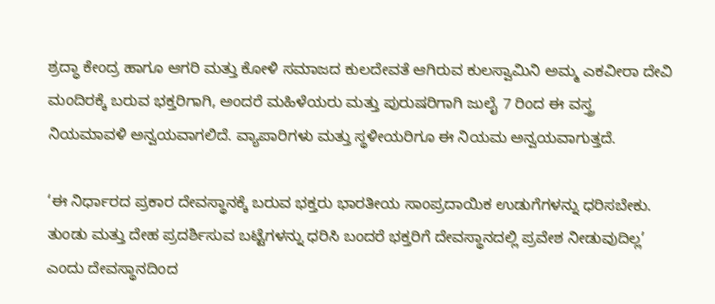ಶ್ರದ್ಧಾ ಕೇಂದ್ರ ಹಾಗೂ ಆಗರಿ ಮತ್ತು ಕೋಳಿ ಸಮಾಜದ ಕುಲದೇವತೆ ಆಗಿರುವ ಕುಲಸ್ವಾಮಿನಿ ಅಮ್ಮ ಎಕವೀರಾ ದೇವಿ ಮಂದಿರಕ್ಕೆ ಬರುವ ಭಕ್ತರಿಗಾಗಿ, ಅಂದರೆ ಮಹಿಳೆಯರು ಮತ್ತು ಪುರುಷರಿಗಾಗಿ ಜುಲೈ 7 ರಿಂದ ಈ ವಸ್ತ್ರ ನಿಯಮಾವಳಿ ಅನ್ವಯವಾಗಲಿದೆ. ವ್ಯಾಪಾರಿಗಳು ಮತ್ತು ಸ್ಥಳೀಯರಿಗೂ ಈ ನಿಯಮ ಅನ್ವಯವಾಗುತ್ತದೆ.

‘ಈ ನಿರ್ಧಾರದ ಪ್ರಕಾರ ದೇವಸ್ಥಾನಕ್ಕೆ ಬರುವ ಭಕ್ತರು ಭಾರತೀಯ ಸಾಂಪ್ರದಾಯಿಕ ಉಡುಗೆಗಳನ್ನು ಧರಿಸಬೇಕು. ತುಂಡು ಮತ್ತು ದೇಹ ಪ್ರದರ್ಶಿಸುವ ಬಟ್ಟೆಗಳನ್ನು ಧರಿಸಿ ಬಂದರೆ ಭಕ್ತರಿಗೆ ದೇವಸ್ಥಾನದಲ್ಲಿ ಪ್ರವೇಶ ನೀಡುವುದಿಲ್ಲ’ ಎಂದು ದೇವಸ್ಥಾನದಿಂದ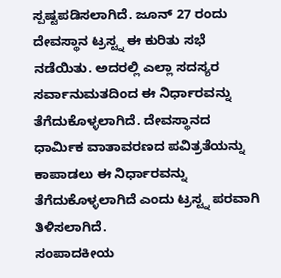ಸ್ಪಷ್ಟಪಡಿಸಲಾಗಿದೆ. ಜೂನ್ 27 ರಂದು ದೇವಸ್ಥಾನ ಟ್ರಸ್ಟ್ನ ಈ ಕುರಿತು ಸಭೆ ನಡೆಯಿತು. ಅದರಲ್ಲಿ ಎಲ್ಲಾ ಸದಸ್ಯರ ಸರ್ವಾನುಮತದಿಂದ ಈ ನಿರ್ಧಾರವನ್ನು ತೆಗೆದುಕೊಳ್ಳಲಾಗಿದೆ. ದೇವಸ್ಥಾನದ ಧಾರ್ಮಿಕ ವಾತಾವರಣದ ಪವಿತ್ರತೆಯನ್ನು ಕಾಪಾಡಲು ಈ ನಿರ್ಧಾರವನ್ನು ತೆಗೆದುಕೊಳ್ಳಲಾಗಿದೆ ಎಂದು ಟ್ರಸ್ಟ್ನ ಪರವಾಗಿ ತಿಳಿಸಲಾಗಿದೆ.
ಸಂಪಾದಕೀಯ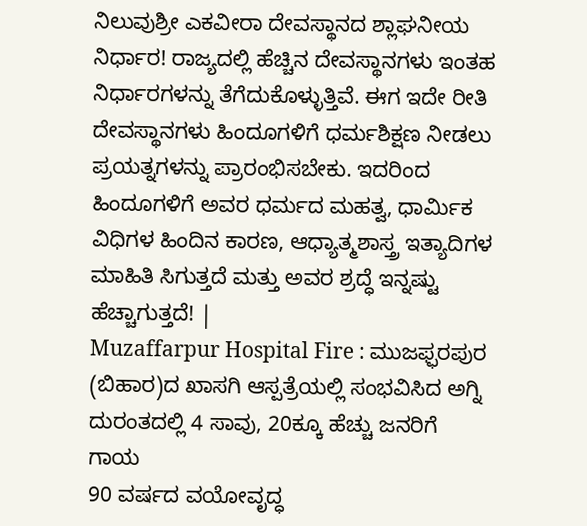ನಿಲುವುಶ್ರೀ ಎಕವೀರಾ ದೇವಸ್ಥಾನದ ಶ್ಲಾಘನೀಯ ನಿರ್ಧಾರ! ರಾಜ್ಯದಲ್ಲಿ ಹೆಚ್ಚಿನ ದೇವಸ್ಥಾನಗಳು ಇಂತಹ ನಿರ್ಧಾರಗಳನ್ನು ತೆಗೆದುಕೊಳ್ಳುತ್ತಿವೆ. ಈಗ ಇದೇ ರೀತಿ ದೇವಸ್ಥಾನಗಳು ಹಿಂದೂಗಳಿಗೆ ಧರ್ಮಶಿಕ್ಷಣ ನೀಡಲು ಪ್ರಯತ್ನಗಳನ್ನು ಪ್ರಾರಂಭಿಸಬೇಕು. ಇದರಿಂದ ಹಿಂದೂಗಳಿಗೆ ಅವರ ಧರ್ಮದ ಮಹತ್ವ, ಧಾರ್ಮಿಕ ವಿಧಿಗಳ ಹಿಂದಿನ ಕಾರಣ, ಆಧ್ಯಾತ್ಮಶಾಸ್ತ್ರ ಇತ್ಯಾದಿಗಳ ಮಾಹಿತಿ ಸಿಗುತ್ತದೆ ಮತ್ತು ಅವರ ಶ್ರದ್ಧೆ ಇನ್ನಷ್ಟು ಹೆಚ್ಚಾಗುತ್ತದೆ! |
Muzaffarpur Hospital Fire : ಮುಜಫ್ಫರಪುರ (ಬಿಹಾರ)ದ ಖಾಸಗಿ ಆಸ್ಪತ್ರೆಯಲ್ಲಿ ಸಂಭವಿಸಿದ ಅಗ್ನಿ ದುರಂತದಲ್ಲಿ 4 ಸಾವು, 20ಕ್ಕೂ ಹೆಚ್ಚು ಜನರಿಗೆ ಗಾಯ
90 ವರ್ಷದ ವಯೋವೃದ್ಧ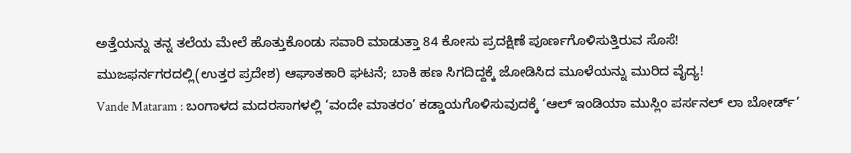ಅತ್ತೆಯನ್ನು ತನ್ನ ತಲೆಯ ಮೇಲೆ ಹೊತ್ತುಕೊಂಡು ಸವಾರಿ ಮಾಡುತ್ತಾ 84 ಕೋಸು ಪ್ರದಕ್ಷಿಣೆ ಪೂರ್ಣಗೊಳಿಸುತ್ತಿರುವ ಸೊಸೆ!
ಮುಜಫರ್ನಗರದಲ್ಲಿ(ಉತ್ತರ ಪ್ರದೇಶ) ಆಘಾತಕಾರಿ ಘಟನೆ; ಬಾಕಿ ಹಣ ಸಿಗದಿದ್ದಕ್ಕೆ ಜೋಡಿಸಿದ ಮೂಳೆಯನ್ನು ಮುರಿದ ವೈದ್ಯ!
Vande Mataram : ಬಂಗಾಳದ ಮದರಸಾಗಳಲ್ಲಿ ‘ವಂದೇ ಮಾತರಂ’ ಕಡ್ಡಾಯಗೊಳಿಸುವುದಕ್ಕೆ ‘ಆಲ್ ಇಂಡಿಯಾ ಮುಸ್ಲಿಂ ಪರ್ಸನಲ್ ಲಾ ಬೋರ್ಡ್’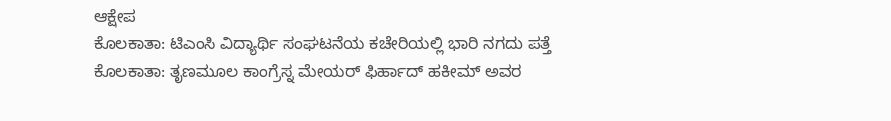ಆಕ್ಷೇಪ
ಕೊಲಕಾತಾ: ಟಿಎಂಸಿ ವಿದ್ಯಾರ್ಥಿ ಸಂಘಟನೆಯ ಕಚೇರಿಯಲ್ಲಿ ಭಾರಿ ನಗದು ಪತ್ತೆ
ಕೊಲಕಾತಾ: ತೃಣಮೂಲ ಕಾಂಗ್ರೆಸ್ನ ಮೇಯರ್ ಫಿರ್ಹಾದ್ ಹಕೀಮ್ ಅವರ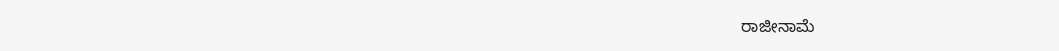ರಾಜೀನಾಮೆ